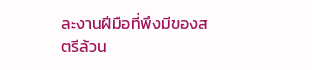ละงานฝีมือที่พึงมีของสตรีล้วน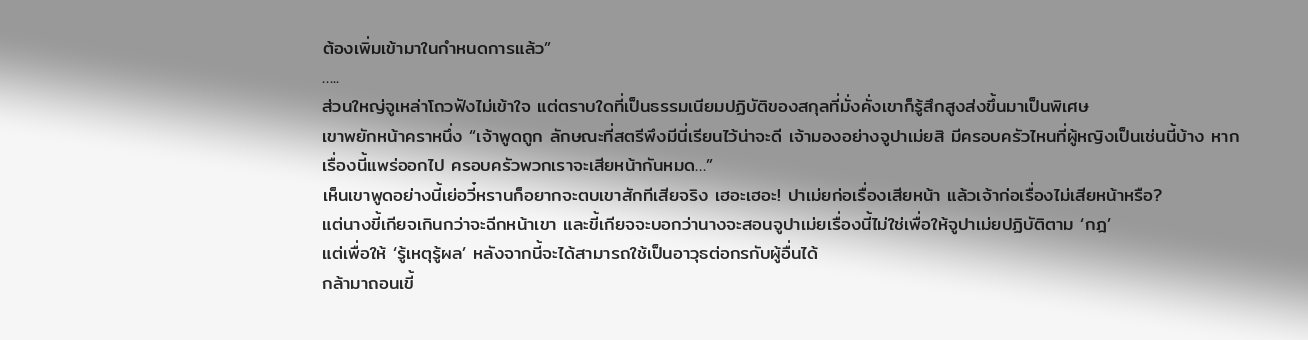ต้องเพิ่มเข้ามาในกำหนดการแล้ว”
…..
ส่วนใหญ่จูเหล่าโถวฟังไม่เข้าใจ แต่ตราบใดที่เป็นธรรมเนียมปฏิบัติของสกุลที่มั่งคั่งเขาก็รู้สึกสูงส่งขึ้นมาเป็นพิเศษ
เขาพยักหน้าคราหนึ่ง “เจ้าพูดถูก ลักษณะที่สตรีพึงมีนี่เรียนไว้น่าจะดี เจ้ามองอย่างจูปาเม่ยสิ มีครอบครัวไหนที่ผู้หญิงเป็นเช่นนี้บ้าง หากเรื่องนี้แพร่ออกไป ครอบครัวพวกเราจะเสียหน้ากันหมด…”
เห็นเขาพูดอย่างนี้เย่อวี๋หรานก็อยากจะตบเขาสักทีเสียจริง เฮอะเฮอะ! ปาเม่ยก่อเรื่องเสียหน้า แล้วเจ้าก่อเรื่องไม่เสียหน้าหรือ?
แต่นางขี้เกียจเกินกว่าจะฉีกหน้าเขา และขี้เกียจจะบอกว่านางจะสอนจูปาเม่ยเรื่องนี้ไม่ใช่เพื่อให้จูปาเม่ยปฏิบัติตาม ‘กฎ’
แต่เพื่อให้ ‘รู้เหตุรู้ผล’ หลังจากนี้จะได้สามารถใช้เป็นอาวุธต่อกรกับผู้อื่นได้
กล้ามาถอนเขี้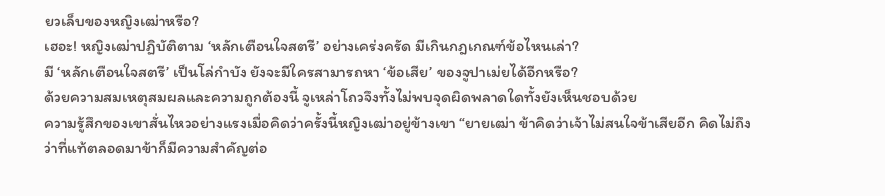ยวเล็บของหญิงเฒ่าหรือ?
เฮอะ! หญิงเฒ่าปฏิบัติตาม ‘หลักเตือนใจสตรี’ อย่างเคร่งครัด มีเกินกฎเกณฑ์ข้อไหนเล่า?
มี ‘หลักเตือนใจสตรี’ เป็นโล่กำบัง ยังจะมีใครสามารถหา ‘ข้อเสีย’ ของจูปาเม่ยได้อีกหรือ?
ด้วยความสมเหตุสมผลและความถูกต้องนี้ จูเหล่าโถวจึงทั้งไม่พบจุดผิดพลาดใดทั้งยังเห็นชอบด้วย
ความรู้สึกของเขาสั่นไหวอย่างแรงเมื่อคิดว่าครั้งนี้หญิงเฒ่าอยู่ข้างเขา “ยายเฒ่า ข้าคิดว่าเจ้าไม่สนใจข้าเสียอีก คิดไม่ถึงว่าที่แท้ตลอดมาข้าก็มีความสำคัญต่อ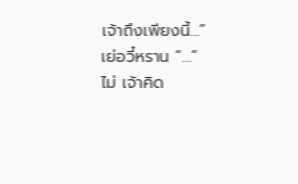เจ้าถึงเพียงนี้…”
เย่อวี๋หราน “…”
ไม่ เจ้าคิด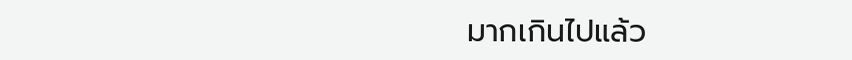มากเกินไปแล้ว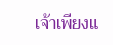เจ้าเพียงแ